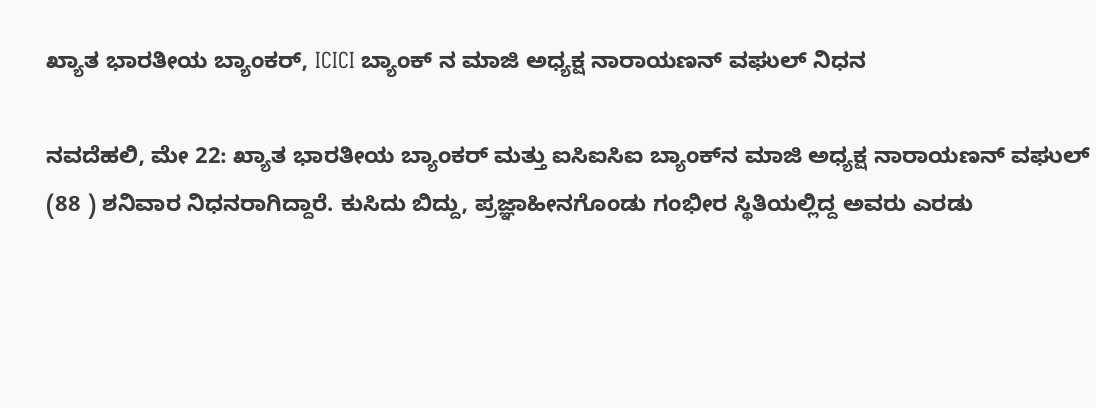ಖ್ಯಾತ ಭಾರತೀಯ ಬ್ಯಾಂಕರ್, ICICI ಬ್ಯಾಂಕ್ ನ ಮಾಜಿ ಅಧ್ಯಕ್ಷ ನಾರಾಯಣನ್ ವಘುಲ್ ನಿಧನ

ನವದೆಹಲಿ, ಮೇ 22: ಖ್ಯಾತ ಭಾರತೀಯ ಬ್ಯಾಂಕರ್ ಮತ್ತು ಐಸಿಐಸಿಐ ಬ್ಯಾಂಕ್‌ನ ಮಾಜಿ ಅಧ್ಯಕ್ಷ ನಾರಾಯಣನ್ ವಘುಲ್ (88 ) ಶನಿವಾರ ನಿಧನರಾಗಿದ್ದಾರೆ. ಕುಸಿದು ಬಿದ್ದು, ಪ್ರಜ್ಞಾಹೀನಗೊಂಡು ಗಂಭೀರ ಸ್ಥಿತಿಯಲ್ಲಿದ್ದ ಅವರು ಎರಡು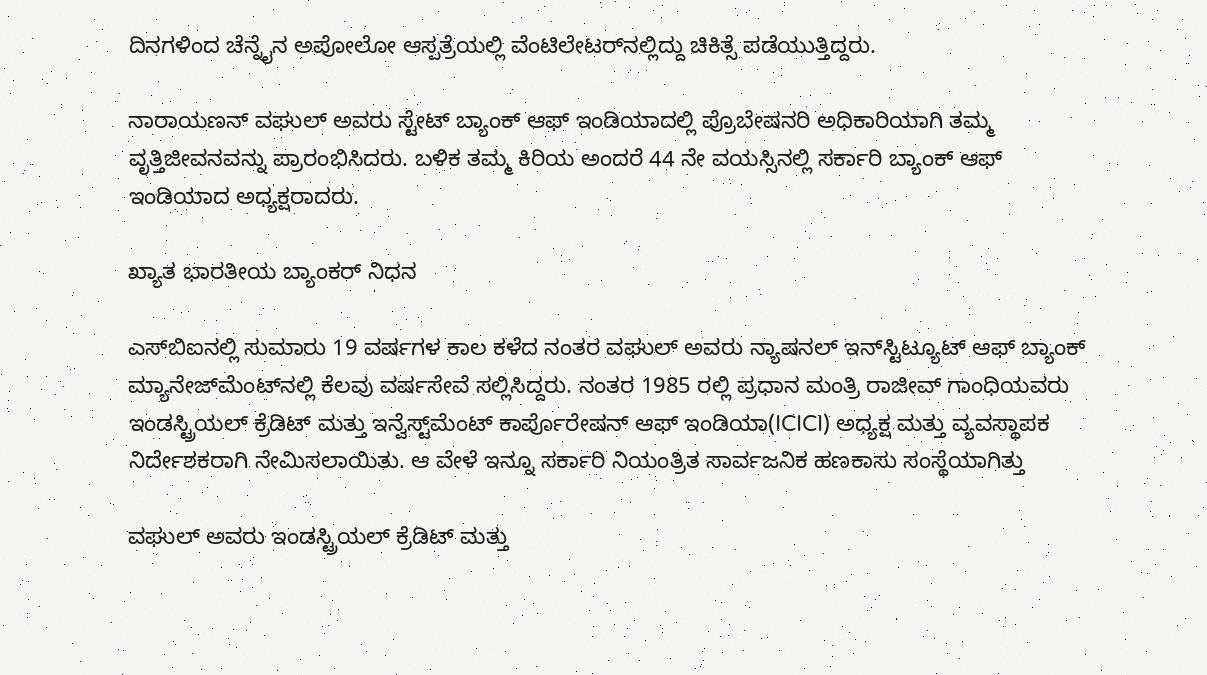ದಿನಗಳಿಂದ ಚೆನ್ನೈನ ಅಪೋಲೋ ಆಸ್ಪತ್ರೆಯಲ್ಲಿ ವೆಂಟಿಲೇಟರ್‌ನಲ್ಲಿದ್ದು ಚಿಕಿತ್ಸೆ ಪಡೆಯುತ್ತಿದ್ದರು.

ನಾರಾಯಣನ್ ವಘುಲ್ ಅವರು ಸ್ಟೇಟ್ ಬ್ಯಾಂಕ್ ಆಫ್ ಇಂಡಿಯಾದಲ್ಲಿ ಪ್ರೊಬೇಷನರಿ ಅಧಿಕಾರಿಯಾಗಿ ತಮ್ಮ ವೃತ್ತಿಜೀವನವನ್ನು ಪ್ರಾರಂಭಿಸಿದರು. ಬಳಿಕ ತಮ್ಮ ಕಿರಿಯ ಅಂದರೆ 44 ನೇ ವಯಸ್ಸಿನಲ್ಲಿ ಸರ್ಕಾರಿ ಬ್ಯಾಂಕ್ ಆಫ್ ಇಂಡಿಯಾದ ಅಧ್ಯಕ್ಷರಾದರು.

ಖ್ಯಾತ ಭಾರತೀಯ ಬ್ಯಾಂಕರ್ ನಿಧನ

ಎಸ್‌ಬಿಐನಲ್ಲಿ ಸುಮಾರು 19 ವರ್ಷಗಳ ಕಾಲ ಕಳೆದ ನಂತರ ವಘುಲ್ ಅವರು ನ್ಯಾಷನಲ್ ಇನ್‌ಸ್ಟಿಟ್ಯೂಟ್ ಆಫ್ ಬ್ಯಾಂಕ್ ಮ್ಯಾನೇಜ್‌ಮೆಂಟ್‌ನಲ್ಲಿ ಕೆಲವು ವರ್ಷಸೇವೆ ಸಲ್ಲಿಸಿದ್ದರು. ನಂತರ 1985 ರಲ್ಲಿ ಪ್ರಧಾನ ಮಂತ್ರಿ ರಾಜೀವ್ ಗಾಂಧಿಯವರು ಇಂಡಸ್ಟ್ರಿಯಲ್ ಕ್ರೆಡಿಟ್ ಮತ್ತು ಇನ್ವೆಸ್ಟ್‌ಮೆಂಟ್ ಕಾರ್ಪೊರೇಷನ್ ಆಫ್ ಇಂಡಿಯಾ(ICICI) ಅಧ್ಯಕ್ಷ ಮತ್ತು ವ್ಯವಸ್ಥಾಪಕ ನಿರ್ದೇಶಕರಾಗಿ ನೇಮಿಸಲಾಯಿತು. ಆ ವೇಳೆ ಇನ್ನೂ ಸರ್ಕಾರಿ ನಿಯಂತ್ರಿತ ಸಾರ್ವಜನಿಕ ಹಣಕಾಸು ಸಂಸ್ಥೆಯಾಗಿತ್ತು

ವಘುಲ್ ಅವರು ಇಂಡಸ್ಟ್ರಿಯಲ್ ಕ್ರೆಡಿಟ್ ಮತ್ತು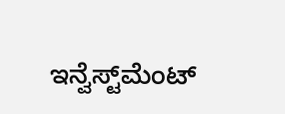ಇನ್ವೆಸ್ಟ್‌ಮೆಂಟ್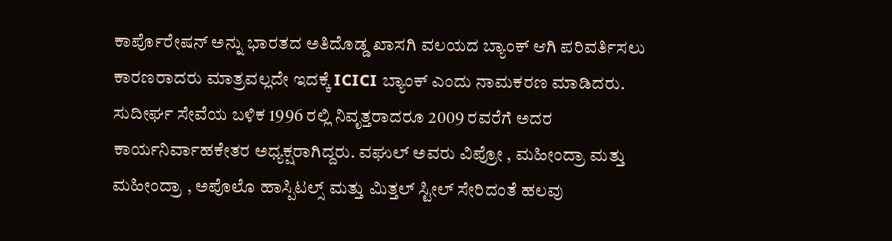ಕಾರ್ಪೊರೇಷನ್ ಅನ್ನು ಭಾರತದ ಅತಿದೊಡ್ಡ ಖಾಸಗಿ ವಲಯದ ಬ್ಯಾಂಕ್ ಆಗಿ ಪರಿವರ್ತಿಸಲು ಕಾರಣರಾದರು ಮಾತ್ರವಲ್ಲದೇ ಇದಕ್ಕೆ ICICI ಬ್ಯಾಂಕ್ ಎಂದು ನಾಮಕರಣ ಮಾಡಿದರು. ಸುದೀರ್ಘ ಸೇವೆಯ ಬಳಿಕ 1996 ರಲ್ಲಿ ನಿವೃತ್ತರಾದರೂ 2009 ರವರೆಗೆ ಅದರ ಕಾರ್ಯನಿರ್ವಾಹಕೇತರ ಅಧ್ಯಕ್ಷರಾಗಿದ್ದರು. ವಘುಲ್ ಅವರು ವಿಪ್ರೋ , ಮಹೀಂದ್ರಾ ಮತ್ತು ಮಹೀಂದ್ರಾ , ಅಪೊಲೊ ಹಾಸ್ಪಿಟಲ್ಸ್ ಮತ್ತು ಮಿತ್ತಲ್ ಸ್ಟೀಲ್ ಸೇರಿದಂತೆ ಹಲವು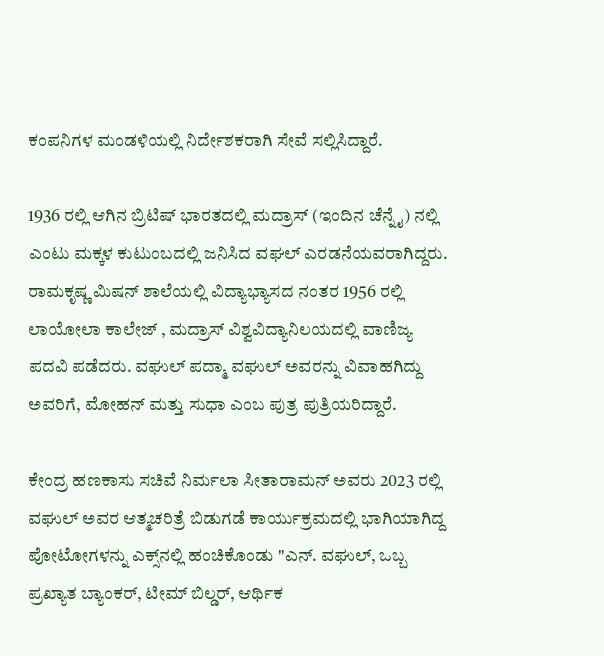ಕಂಪನಿಗಳ ಮಂಡಳಿಯಲ್ಲಿ ನಿರ್ದೇಶಕರಾಗಿ ಸೇವೆ ಸಲ್ಲಿಸಿದ್ದಾರೆ.

1936 ರಲ್ಲಿ ಆಗಿನ ಬ್ರಿಟಿಷ್ ಭಾರತದಲ್ಲಿ ಮದ್ರಾಸ್ (ಇಂದಿನ ಚೆನ್ನೈ) ನಲ್ಲಿ ಎಂಟು ಮಕ್ಕಳ ಕುಟುಂಬದಲ್ಲಿ ಜನಿಸಿದ ವಘಲ್ ಎರಡನೆಯವರಾಗಿದ್ದರು. ರಾಮಕೃಷ್ಣ ಮಿಷನ್ ಶಾಲೆಯಲ್ಲಿ ವಿದ್ಯಾಭ್ಯಾಸದ ನಂತರ 1956 ರಲ್ಲಿ ಲಾಯೋಲಾ ಕಾಲೇಜ್ , ಮದ್ರಾಸ್ ವಿಶ್ವವಿದ್ಯಾನಿಲಯದಲ್ಲಿ ವಾಣಿಜ್ಯ ಪದವಿ ಪಡೆದರು. ವಘುಲ್ ಪದ್ಮಾ ವಘುಲ್ ಅವರನ್ನು ವಿವಾಹಗಿದ್ದು ಅವರಿಗೆ, ಮೋಹನ್ ಮತ್ತು ಸುಧಾ ಎಂಬ ಪುತ್ರ ಪುತ್ರಿಯರಿದ್ದಾರೆ.

ಕೇಂದ್ರ ಹಣಕಾಸು ಸಚಿವೆ ನಿರ್ಮಲಾ ಸೀತಾರಾಮನ್ ಅವರು 2023 ರಲ್ಲಿ ವಘುಲ್ ಅವರ ಆತ್ಮಚರಿತ್ರೆ ಬಿಡುಗಡೆ ಕಾರ್ಯುಕ್ರಮದಲ್ಲಿ ಭಾಗಿಯಾಗಿದ್ದ ಪೋಟೋಗಳನ್ನು ಎಕ್ಸ್‌ನಲ್ಲಿ ಹಂಚಿಕೊಂಡು "ಎನ್. ವಘುಲ್, ಒಬ್ಬ ಪ್ರಖ್ಯಾತ ಬ್ಯಾಂಕರ್, ಟೀಮ್ ಬಿಲ್ಡರ್, ಆರ್ಥಿಕ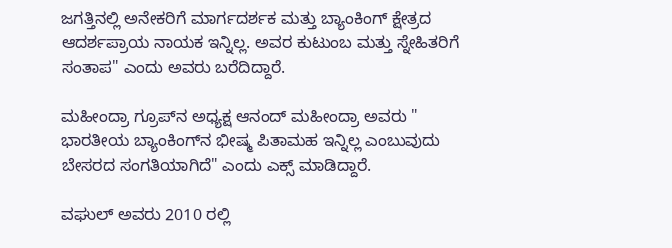ಜಗತ್ತಿನಲ್ಲಿ ಅನೇಕರಿಗೆ ಮಾರ್ಗದರ್ಶಕ ಮತ್ತು ಬ್ಯಾಂಕಿಂಗ್ ಕ್ಷೇತ್ರದ ಆದರ್ಶಪ್ರಾಯ ನಾಯಕ ಇನ್ನಿಲ್ಲ. ಅವರ ಕುಟುಂಬ ಮತ್ತು ಸ್ನೇಹಿತರಿಗೆ ಸಂತಾಪ" ಎಂದು ಅವರು ಬರೆದಿದ್ದಾರೆ.

ಮಹೀಂದ್ರಾ ಗ್ರೂಪ್‌ನ ಅಧ್ಯಕ್ಷ ಆನಂದ್ ಮಹೀಂದ್ರಾ ಅವರು " ಭಾರತೀಯ ಬ್ಯಾಂಕಿಂಗ್‌ನ ಭೀಷ್ಮ ಪಿತಾಮಹ ಇನ್ನಿಲ್ಲ ಎಂಬುವುದು ಬೇಸರದ ಸಂಗತಿಯಾಗಿದೆ" ಎಂದು ಎಕ್ಸ್ ಮಾಡಿದ್ದಾರೆ.

ವಘುಲ್ ಅವರು 2010 ರಲ್ಲಿ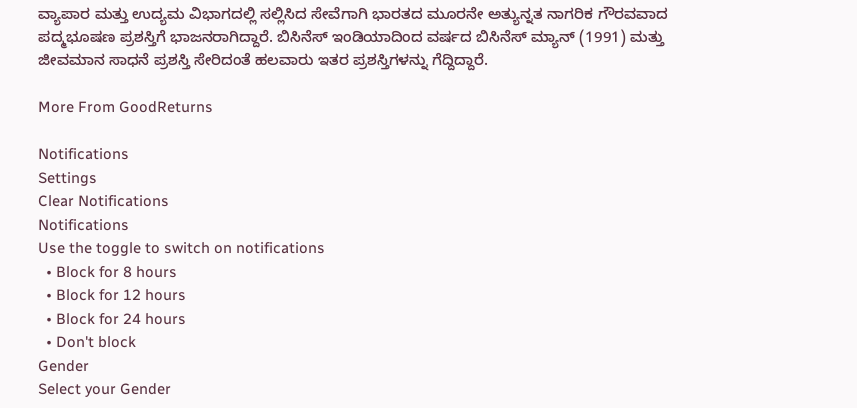ವ್ಯಾಪಾರ ಮತ್ತು ಉದ್ಯಮ ವಿಭಾಗದಲ್ಲಿ ಸಲ್ಲಿಸಿದ ಸೇವೆಗಾಗಿ ಭಾರತದ ಮೂರನೇ ಅತ್ಯುನ್ನತ ನಾಗರಿಕ ಗೌರವವಾದ ಪದ್ಮಭೂಷಣ ಪ್ರಶಸ್ತಿಗೆ ಭಾಜನರಾಗಿದ್ದಾರೆ. ಬಿಸಿನೆಸ್ ಇಂಡಿಯಾದಿಂದ ವರ್ಷದ ಬಿಸಿನೆಸ್ ಮ್ಯಾನ್ (1991) ಮತ್ತು ಜೀವಮಾನ ಸಾಧನೆ ಪ್ರಶಸ್ತಿ ಸೇರಿದಂತೆ ಹಲವಾರು ಇತರ ಪ್ರಶಸ್ತಿಗಳನ್ನು ಗೆದ್ದಿದ್ದಾರೆ.

More From GoodReturns

Notifications
Settings
Clear Notifications
Notifications
Use the toggle to switch on notifications
  • Block for 8 hours
  • Block for 12 hours
  • Block for 24 hours
  • Don't block
Gender
Select your Gender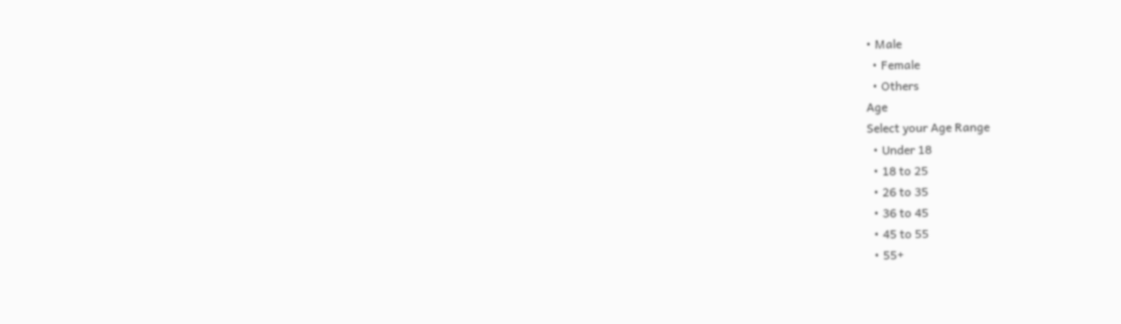• Male
  • Female
  • Others
Age
Select your Age Range
  • Under 18
  • 18 to 25
  • 26 to 35
  • 36 to 45
  • 45 to 55
  • 55+